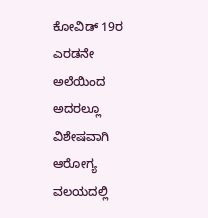ಕೋವಿಡ್ 19ರ ಎರಡನೇ ಅಲೆಯಿಂದ ಅದರಲ್ಲೂ ವಿಶೇಷವಾಗಿ ಆರೋಗ್ಯ ವಲಯದಲ್ಲಿ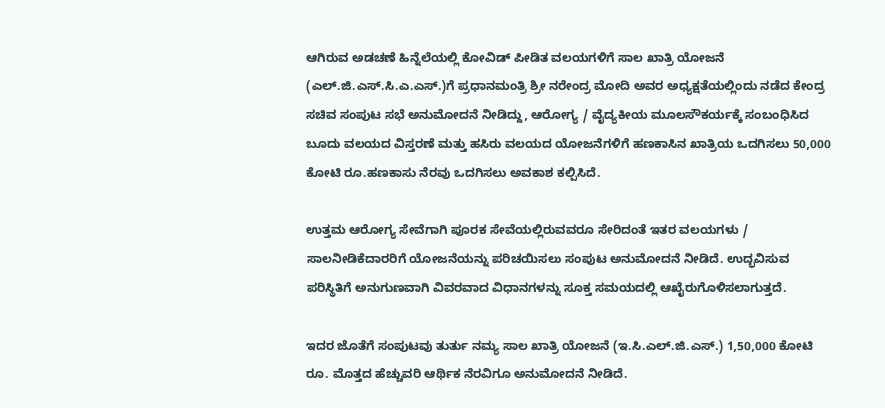ಆಗಿರುವ ಅಡಚಣೆ ಹಿನ್ನೆಲೆಯಲ್ಲಿ ಕೋವಿಡ್ ಪೀಡಿತ ವಲಯಗಳಿಗೆ ಸಾಲ ಖಾತ್ರಿ ಯೋಜನೆ (ಎಲ್.ಜಿ.ಎಸ್.ಸಿ.ಎ.ಎಸ್.)ಗೆ ಪ್ರಧಾನಮಂತ್ರಿ ಶ್ರೀ ನರೇಂದ್ರ ಮೋದಿ ಅವರ ಅಧ್ಯಕ್ಷತೆಯಲ್ಲಿಂದು ನಡೆದ ಕೇಂದ್ರ ಸಚಿವ ಸಂಪುಟ ಸಭೆ ಅನುಮೋದನೆ ನೀಡಿದ್ದು, ಆರೋಗ್ಯ / ವೈದ್ಯಕೀಯ ಮೂಲಸೌಕರ್ಯಕ್ಕೆ ಸಂಬಂಧಿಸಿದ ಬೂದು ವಲಯದ ವಿಸ್ತರಣೆ ಮತ್ತು ಹಸಿರು ವಲಯದ ಯೋಜನೆಗಳಿಗೆ ಹಣಕಾಸಿನ ಖಾತ್ರಿಯ ಒದಗಿಸಲು 50,000 ಕೋಟಿ ರೂ.ಹಣಕಾಸು ನೆರವು ಒದಗಿಸಲು ಅವಕಾಶ ಕಲ್ಪಿಸಿದೆ.

ಉತ್ತಮ ಆರೋಗ್ಯ ಸೇವೆಗಾಗಿ ಪೂರಕ ಸೇವೆಯಲ್ಲಿರುವವರೂ ಸೇರಿದಂತೆ ಇತರ ವಲಯಗಳು / ಸಾಲನೀಡಿಕೆದಾರರಿಗೆ ಯೋಜನೆಯನ್ನು ಪರಿಚಯಿಸಲು ಸಂಪುಟ ಅನುಮೋದನೆ ನೀಡಿದೆ. ಉದ್ಭವಿಸುವ ಪರಿಸ್ಥಿತಿಗೆ ಅನುಗುಣವಾಗಿ ವಿವರವಾದ ವಿಧಾನಗಳನ್ನು ಸೂಕ್ತ ಸಮಯದಲ್ಲಿ ಆಖೈರುಗೊಳಿಸಲಾಗುತ್ತದೆ.

ಇದರ ಜೊತೆಗೆ ಸಂಪುಟವು ತುರ್ತು ನಮ್ಯ ಸಾಲ ಖಾತ್ರಿ ಯೋಜನೆ (ಇ.ಸಿ.ಎಲ್.ಜಿ.ಎಸ್.) 1,50,000 ಕೋಟಿ ರೂ. ಮೊತ್ತದ ಹೆಚ್ಚುವರಿ ಆರ್ಥಿಕ ನೆರವಿಗೂ ಅನುಮೋದನೆ ನೀಡಿದೆ.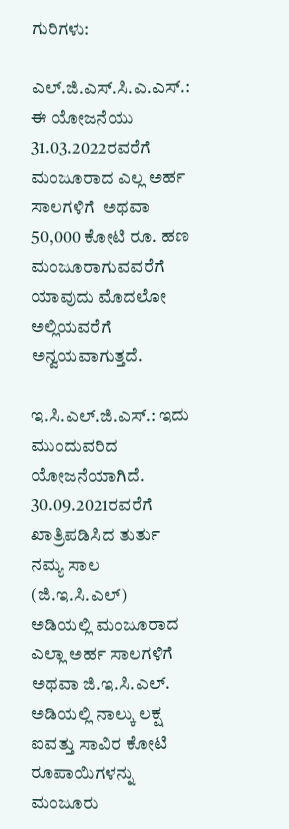ಗುರಿಗಳು:

ಎಲ್.ಜಿ.ಎಸ್.ಸಿ.ಎ.ಎಸ್.: ಈ ಯೋಜನೆಯು 31.03.2022ರವರೆಗೆ ಮಂಜೂರಾದ ಎಲ್ಲ ಅರ್ಹ ಸಾಲಗಳಿಗೆ  ಅಥವಾ 50,000 ಕೋಟಿ ರೂ. ಹಣ ಮಂಜೂರಾಗುವವರೆಗೆ ಯಾವುದು ಮೊದಲೋ ಅಲ್ಲಿಯವರೆಗೆ ಅನ್ವಯವಾಗುತ್ತದೆ.

ಇ.ಸಿ.ಎಲ್.ಜಿ.ಎಸ್.: ಇದು ಮುಂದುವರಿದ ಯೋಜನೆಯಾಗಿದೆ. 30.09.2021ರವರೆಗೆ ಖಾತ್ರಿಪಡಿಸಿದ ತುರ್ತು ನಮ್ಯ ಸಾಲ (ಜಿ.ಇ.ಸಿ.ಎಲ್) ಅಡಿಯಲ್ಲಿ ಮಂಜೂರಾದ ಎಲ್ಲಾ ಅರ್ಹ ಸಾಲಗಳಿಗೆ ಅಥವಾ ಜಿ.ಇ.ಸಿ.ಎಲ್. ಅಡಿಯಲ್ಲಿ ನಾಲ್ಕು ಲಕ್ಷ ಐವತ್ತು ಸಾವಿರ ಕೋಟಿ ರೂಪಾಯಿಗಳನ್ನು ಮಂಜೂರು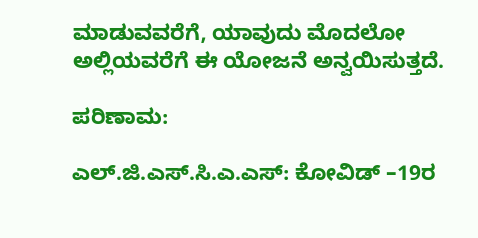ಮಾಡುವವರೆಗೆ, ಯಾವುದು ಮೊದಲೋ ಅಲ್ಲಿಯವರೆಗೆ ಈ ಯೋಜನೆ ಅನ್ವಯಿಸುತ್ತದೆ.

ಪರಿಣಾಮ:

ಎಲ್.ಜಿ.ಎಸ್.ಸಿ.ಎ.ಎಸ್: ಕೋವಿಡ್ –19ರ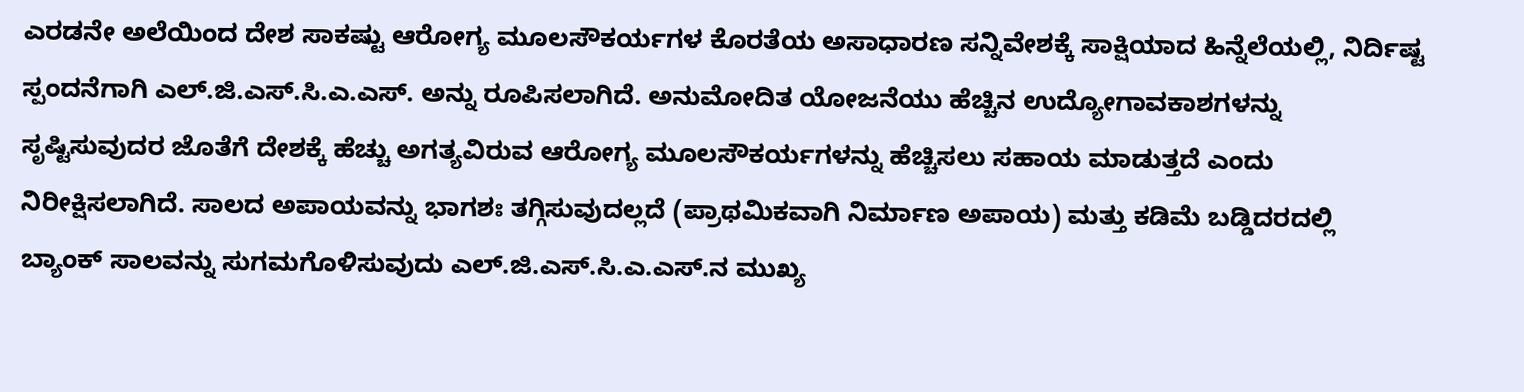ಎರಡನೇ ಅಲೆಯಿಂದ ದೇಶ ಸಾಕಷ್ಟು ಆರೋಗ್ಯ ಮೂಲಸೌಕರ್ಯಗಳ ಕೊರತೆಯ ಅಸಾಧಾರಣ ಸನ್ನಿವೇಶಕ್ಕೆ ಸಾಕ್ಷಿಯಾದ ಹಿನ್ನೆಲೆಯಲ್ಲಿ, ನಿರ್ದಿಷ್ಟ ಸ್ಪಂದನೆಗಾಗಿ ಎಲ್.ಜಿ.ಎಸ್.ಸಿ.ಎ.ಎಸ್. ಅನ್ನು ರೂಪಿಸಲಾಗಿದೆ. ಅನುಮೋದಿತ ಯೋಜನೆಯು ಹೆಚ್ಚಿನ ಉದ್ಯೋಗಾವಕಾಶಗಳನ್ನು ಸೃಷ್ಟಿಸುವುದರ ಜೊತೆಗೆ ದೇಶಕ್ಕೆ ಹೆಚ್ಚು ಅಗತ್ಯವಿರುವ ಆರೋಗ್ಯ ಮೂಲಸೌಕರ್ಯಗಳನ್ನು ಹೆಚ್ಚಿಸಲು ಸಹಾಯ ಮಾಡುತ್ತದೆ ಎಂದು ನಿರೀಕ್ಷಿಸಲಾಗಿದೆ. ಸಾಲದ ಅಪಾಯವನ್ನು ಭಾಗಶಃ ತಗ್ಗಿಸುವುದಲ್ಲದೆ (ಪ್ರಾಥಮಿಕವಾಗಿ ನಿರ್ಮಾಣ ಅಪಾಯ) ಮತ್ತು ಕಡಿಮೆ ಬಡ್ಡಿದರದಲ್ಲಿ ಬ್ಯಾಂಕ್ ಸಾಲವನ್ನು ಸುಗಮಗೊಳಿಸುವುದು ಎಲ್.ಜಿ.ಎಸ್.ಸಿ.ಎ.ಎಸ್.ನ ಮುಖ್ಯ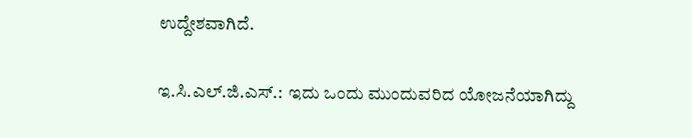ಉದ್ದೇಶವಾಗಿದೆ.

ಇ.ಸಿ.ಎಲ್.ಜಿ.ಎಸ್.:  ಇದು ಒಂದು ಮುಂದುವರಿದ ಯೋಜನೆಯಾಗಿದ್ದು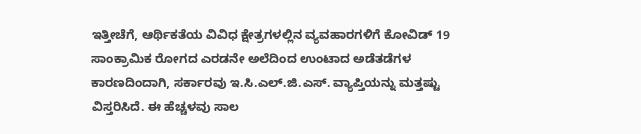ಇತ್ತೀಚೆಗೆ, ಆರ್ಥಿಕತೆಯ ವಿವಿಧ ಕ್ಷೇತ್ರಗಳಲ್ಲಿನ ವ್ಯವಹಾರಗಳಿಗೆ ಕೋವಿಡ್ 19 ಸಾಂಕ್ರಾಮಿಕ ರೋಗದ ಎರಡನೇ ಅಲೆದಿಂದ ಉಂಟಾದ ಅಡೆತಡೆಗಳ ಕಾರಣದಿಂದಾಗಿ, ಸರ್ಕಾರವು ಇ.ಸಿ.ಎಲ್‌.ಜಿ.ಎಸ್. ವ್ಯಾಪ್ತಿಯನ್ನು ಮತ್ತಷ್ಟು ವಿಸ್ತರಿಸಿದೆ. ಈ ಹೆಚ್ಚಳವು ಸಾಲ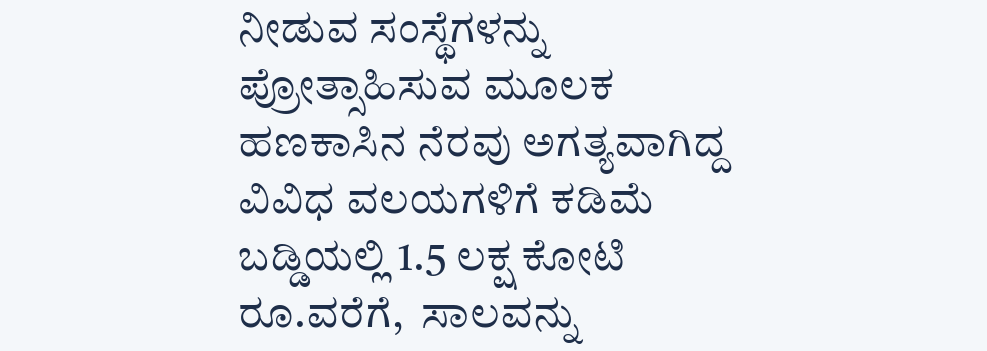ನೀಡುವ ಸಂಸ್ಥೆಗಳನ್ನು ಪ್ರೋತ್ಸಾಹಿಸುವ ಮೂಲಕ ಹಣಕಾಸಿನ ನೆರವು ಅಗತ್ಯವಾಗಿದ್ದ ವಿವಿಧ ವಲಯಗಳಿಗೆ ಕಡಿಮೆ ಬಡ್ಡಿಯಲ್ಲಿ 1.5 ಲಕ್ಷ ಕೋಟಿ ರೂ.ವರೆಗೆ,  ಸಾಲವನ್ನು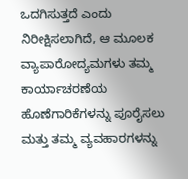ಒದಗಿಸುತ್ತದೆ ಎಂದು ನಿರೀಕ್ಷಿಸಲಾಗಿದೆ, ಆ ಮೂಲಕ ವ್ಯಾಪಾರೋದ್ಯಮಗಳು ತಮ್ಮ ಕಾರ್ಯಾಚರಣೆಯ ಹೊಣೆಗಾರಿಕೆಗಳನ್ನು ಪೂರೈಸಲು ಮತ್ತು ತಮ್ಮ ವ್ಯವಹಾರಗಳನ್ನು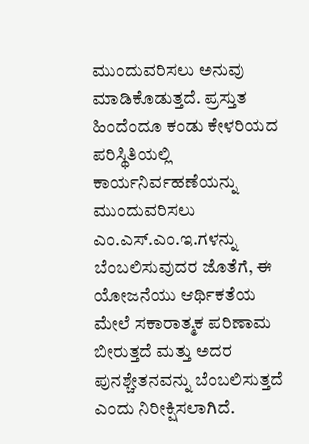ಮುಂದುವರಿಸಲು ಅನುವು ಮಾಡಿಕೊಡುತ್ತದೆ. ಪ್ರಸ್ತುತ ಹಿಂದೆಂದೂ ಕಂಡು ಕೇಳರಿಯದ ಪರಿಸ್ಥಿತಿಯಲ್ಲಿ ಕಾರ್ಯನಿರ್ವಹಣೆಯನ್ನು ಮುಂದುವರಿಸಲು ಎಂ.ಎಸ್‌.ಎಂ.ಇ.ಗಳನ್ನು ಬೆಂಬಲಿಸುವುದರ ಜೊತೆಗೆ, ಈ ಯೋಜನೆಯು ಆರ್ಥಿಕತೆಯ ಮೇಲೆ ಸಕಾರಾತ್ಮಕ ಪರಿಣಾಮ ಬೀರುತ್ತದೆ ಮತ್ತು ಅದರ ಪುನಶ್ಚೇತನವನ್ನು ಬೆಂಬಲಿಸುತ್ತದೆ ಎಂದು ನಿರೀಕ್ಷಿಸಲಾಗಿದೆ.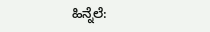ಹಿನ್ನೆಲೆ: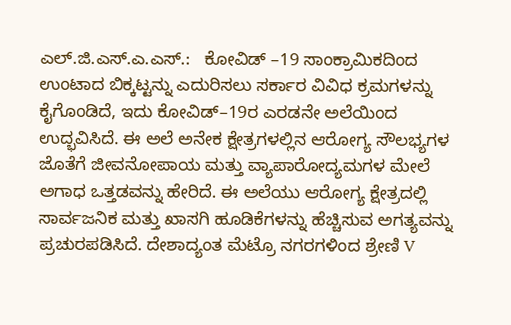ಎಲ್.ಜಿ.ಎಸ್.ಎ.ಎಸ್.:   ಕೋವಿಡ್ –19 ಸಾಂಕ್ರಾಮಿಕದಿಂದ ಉಂಟಾದ ಬಿಕ್ಕಟ್ಟನ್ನು ಎದುರಿಸಲು ಸರ್ಕಾರ ವಿವಿಧ ಕ್ರಮಗಳನ್ನು ಕೈಗೊಂಡಿದೆ, ಇದು ಕೋವಿಡ್–19ರ ಎರಡನೇ ಅಲೆಯಿಂದ ಉದ್ಭವಿಸಿದೆ. ಈ ಅಲೆ ಅನೇಕ ಕ್ಷೇತ್ರಗಳಲ್ಲಿನ ಆರೋಗ್ಯ ಸೌಲಭ್ಯಗಳ ಜೊತೆಗೆ ಜೀವನೋಪಾಯ ಮತ್ತು ವ್ಯಾಪಾರೋದ್ಯಮಗಳ ಮೇಲೆ ಅಗಾಧ ಒತ್ತಡವನ್ನು ಹೇರಿದೆ. ಈ ಅಲೆಯು ಆರೋಗ್ಯ ಕ್ಷೇತ್ರದಲ್ಲಿ ಸಾರ್ವಜನಿಕ ಮತ್ತು ಖಾಸಗಿ ಹೂಡಿಕೆಗಳನ್ನು ಹೆಚ್ಚಿಸುವ ಅಗತ್ಯವನ್ನು ಪ್ರಚುರಪಡಿಸಿದೆ. ದೇಶಾದ್ಯಂತ ಮೆಟ್ರೊ ನಗರಗಳಿಂದ ಶ್ರೇಣಿ V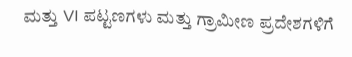ಮತ್ತು VI ಪಟ್ಟಣಗಳು ಮತ್ತು ಗ್ರಾಮೀಣ ಪ್ರದೇಶಗಳಿಗೆ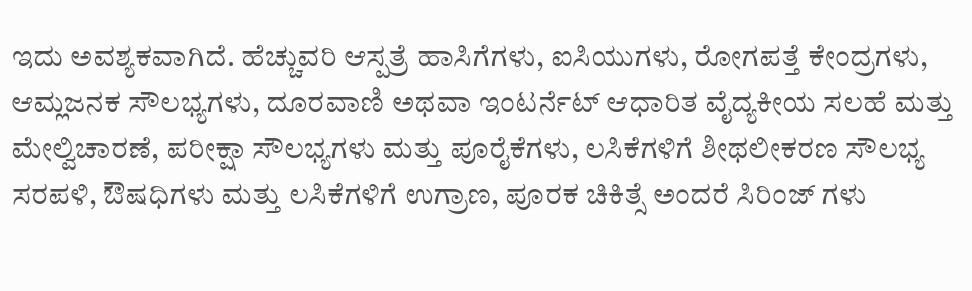ಇದು ಅವಶ್ಯಕವಾಗಿದೆ. ಹೆಚ್ಚುವರಿ ಆಸ್ಪತ್ರೆ ಹಾಸಿಗೆಗಳು, ಐಸಿಯುಗಳು, ರೋಗಪತ್ತೆ ಕೇಂದ್ರಗಳು, ಆಮ್ಲಜನಕ ಸೌಲಭ್ಯಗಳು, ದೂರವಾಣಿ ಅಥವಾ ಇಂಟರ್ನೆಟ್ ಆಧಾರಿತ ವೈದ್ಯಕೀಯ ಸಲಹೆ ಮತ್ತು ಮೇಲ್ವಿಚಾರಣೆ, ಪರೀಕ್ಷಾ ಸೌಲಭ್ಯಗಳು ಮತ್ತು ಪೂರೈಕೆಗಳು, ಲಸಿಕೆಗಳಿಗೆ ಶೀಥಲೀಕರಣ ಸೌಲಭ್ಯ ಸರಪಳಿ, ಔಷಧಿಗಳು ಮತ್ತು ಲಸಿಕೆಗಳಿಗೆ ಉಗ್ರಾಣ, ಪೂರಕ ಚಿಕಿತ್ಸೆ ಅಂದರೆ ಸಿರಿಂಜ್ ಗಳು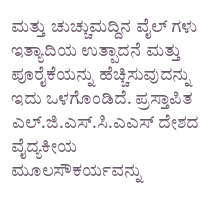ಮತ್ತು ಚುಚ್ಚುಮದ್ದಿನ ವೈಲ್ ಗಳು ಇತ್ಯಾದಿಯ ಉತ್ಪಾದನೆ ಮತ್ತು ಪೂರೈಕೆಯನ್ನು ಹೆಚ್ಚಿಸುವುದನ್ನು ಇದು ಒಳಗೊಂಡಿದೆ. ಪ್ರಸ್ತಾಪಿತ ಎಲ್.ಜಿ.ಎಸ್.ಸಿ.ಎಎಸ್ ದೇಶದ ವೈದ್ಯಕೀಯ ಮೂಲಸೌಕರ್ಯವನ್ನು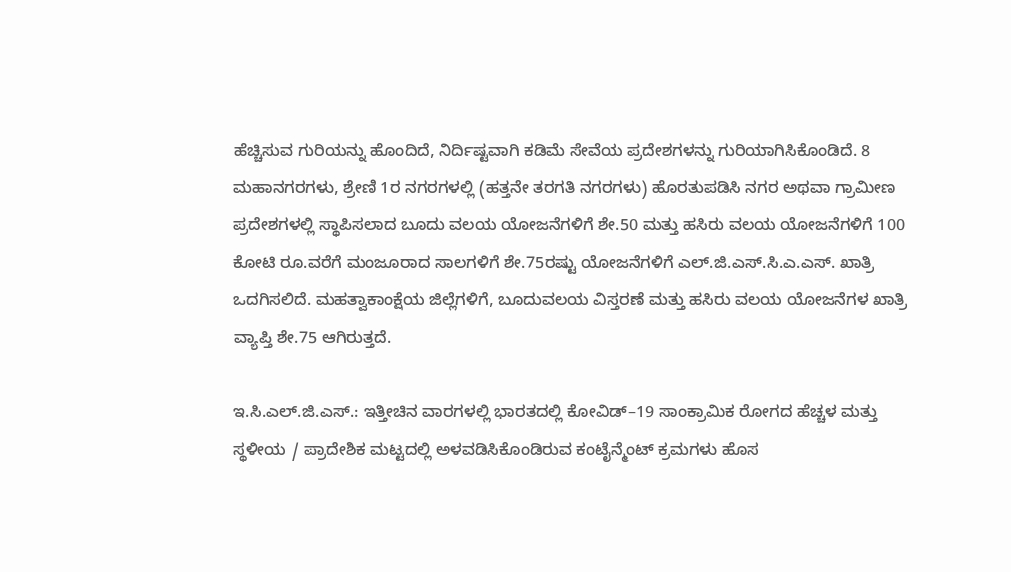ಹೆಚ್ಚಿಸುವ ಗುರಿಯನ್ನು ಹೊಂದಿದೆ, ನಿರ್ದಿಷ್ಟವಾಗಿ ಕಡಿಮೆ ಸೇವೆಯ ಪ್ರದೇಶಗಳನ್ನು ಗುರಿಯಾಗಿಸಿಕೊಂಡಿದೆ. 8 ಮಹಾನಗರಗಳು, ಶ್ರೇಣಿ 1ರ ನಗರಗಳಲ್ಲಿ (ಹತ್ತನೇ ತರಗತಿ ನಗರಗಳು) ಹೊರತುಪಡಿಸಿ ನಗರ ಅಥವಾ ಗ್ರಾಮೀಣ ಪ್ರದೇಶಗಳಲ್ಲಿ ಸ್ಥಾಪಿಸಲಾದ ಬೂದು ವಲಯ ಯೋಜನೆಗಳಿಗೆ ಶೇ.50 ಮತ್ತು ಹಸಿರು ವಲಯ ಯೋಜನೆಗಳಿಗೆ 100 ಕೋಟಿ ರೂ.ವರೆಗೆ ಮಂಜೂರಾದ ಸಾಲಗಳಿಗೆ ಶೇ.75ರಷ್ಟು ಯೋಜನೆಗಳಿಗೆ ಎಲ್.ಜಿ.ಎಸ್.ಸಿ.ಎ.ಎಸ್. ಖಾತ್ರಿ ಒದಗಿಸಲಿದೆ. ಮಹತ್ವಾಕಾಂಕ್ಷೆಯ ಜಿಲ್ಲೆಗಳಿಗೆ, ಬೂದುವಲಯ ವಿಸ್ತರಣೆ ಮತ್ತು ಹಸಿರು ವಲಯ ಯೋಜನೆಗಳ ಖಾತ್ರಿ ವ್ಯಾಪ್ತಿ ಶೇ.75 ಆಗಿರುತ್ತದೆ.

ಇ.ಸಿ.ಎಲ್.ಜಿ.ಎಸ್.: ಇತ್ತೀಚಿನ ವಾರಗಳಲ್ಲಿ ಭಾರತದಲ್ಲಿ ಕೋವಿಡ್–19 ಸಾಂಕ್ರಾಮಿಕ ರೋಗದ ಹೆಚ್ಚಳ ಮತ್ತು ಸ್ಥಳೀಯ / ಪ್ರಾದೇಶಿಕ ಮಟ್ಟದಲ್ಲಿ ಅಳವಡಿಸಿಕೊಂಡಿರುವ ಕಂಟೈನ್ಮೆಂಟ್ ಕ್ರಮಗಳು ಹೊಸ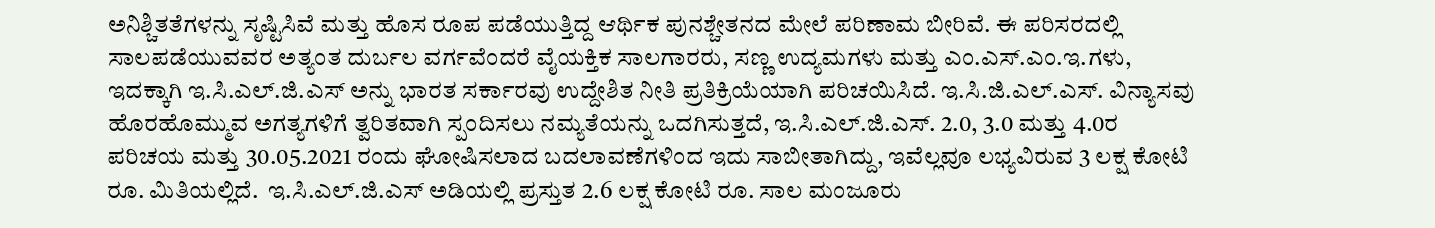ಅನಿಶ್ಚಿತತೆಗಳನ್ನು ಸೃಷ್ಟಿಸಿವೆ ಮತ್ತು ಹೊಸ ರೂಪ ಪಡೆಯುತ್ತಿದ್ದ ಆರ್ಥಿಕ ಪುನಶ್ಚೇತನದ ಮೇಲೆ ಪರಿಣಾಮ ಬೀರಿವೆ. ಈ ಪರಿಸರದಲ್ಲಿ ಸಾಲಪಡೆಯುವವರ ಅತ್ಯಂತ ದುರ್ಬಲ ವರ್ಗವೆಂದರೆ ವೈಯಕ್ತಿಕ ಸಾಲಗಾರರು, ಸಣ್ಣ ಉದ್ಯಮಗಳು ಮತ್ತು ಎಂ.ಎಸ್‌.ಎಂ.ಇ.ಗಳು, ಇದಕ್ಕಾಗಿ ಇ.ಸಿ.ಎಲ್‌.ಜಿ.ಎಸ್ ಅನ್ನು ಭಾರತ ಸರ್ಕಾರವು ಉದ್ದೇಶಿತ ನೀತಿ ಪ್ರತಿಕ್ರಿಯೆಯಾಗಿ ಪರಿಚಯಿಸಿದೆ. ಇ.ಸಿ.ಜಿ.ಎಲ್.ಎಸ್. ವಿನ್ಯಾಸವು ಹೊರಹೊಮ್ಮುವ ಅಗತ್ಯಗಳಿಗೆ ತ್ವರಿತವಾಗಿ ಸ್ಪಂದಿಸಲು ನಮ್ಯತೆಯನ್ನು ಒದಗಿಸುತ್ತದೆ, ಇ.ಸಿ.ಎಲ್.ಜಿ.ಎಸ್. 2.0, 3.0 ಮತ್ತು 4.0ರ ಪರಿಚಯ ಮತ್ತು 30.05.2021 ರಂದು ಘೋಷಿಸಲಾದ ಬದಲಾವಣೆಗಳಿಂದ ಇದು ಸಾಬೀತಾಗಿದ್ದು, ಇವೆಲ್ಲವೂ ಲಭ್ಯವಿರುವ 3 ಲಕ್ಷ ಕೋಟಿ ರೂ. ಮಿತಿಯಲ್ಲಿದೆ.  ಇ.ಸಿ.ಎಲ್‌.ಜಿ.ಎಸ್ ಅಡಿಯಲ್ಲಿ ಪ್ರಸ್ತುತ 2.6 ಲಕ್ಷ ಕೋಟಿ ರೂ. ಸಾಲ ಮಂಜೂರು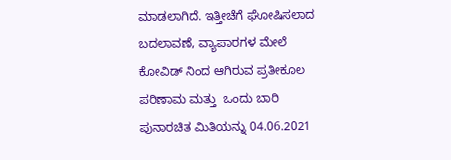ಮಾಡಲಾಗಿದೆ. ಇತ್ತೀಚೆಗೆ ಘೋಷಿಸಲಾದ ಬದಲಾವಣೆ, ವ್ಯಾಪಾರಗಳ ಮೇಲೆ ಕೋವಿಡ್ ನಿಂದ ಆಗಿರುವ ಪ್ರತೀಕೂಲ ಪರಿಣಾಮ ಮತ್ತು  ಒಂದು ಬಾರಿ ಪುನಾರಚಿತ ಮಿತಿಯನ್ನು 04.06.2021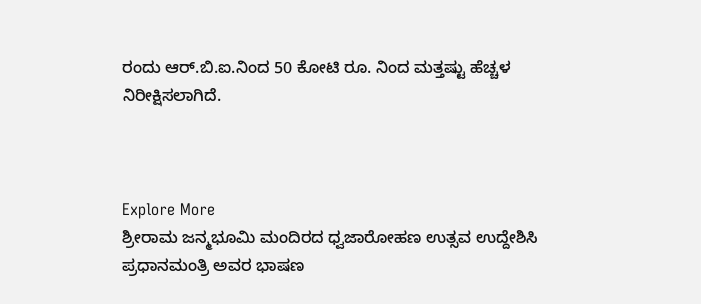ರಂದು ಆರ್‌.ಬಿ.ಐ.ನಿಂದ 50 ಕೋಟಿ ರೂ. ನಿಂದ ಮತ್ತಷ್ಟು ಹೆಚ್ಚಳ ನಿರೀಕ್ಷಿಸಲಾಗಿದೆ.



Explore More
ಶ್ರೀರಾಮ ಜನ್ಮಭೂಮಿ ಮಂದಿರದ ಧ್ವಜಾರೋಹಣ ಉತ್ಸವ ಉದ್ದೇಶಿಸಿ ಪ್ರಧಾನಮಂತ್ರಿ ಅವರ ಭಾಷಣ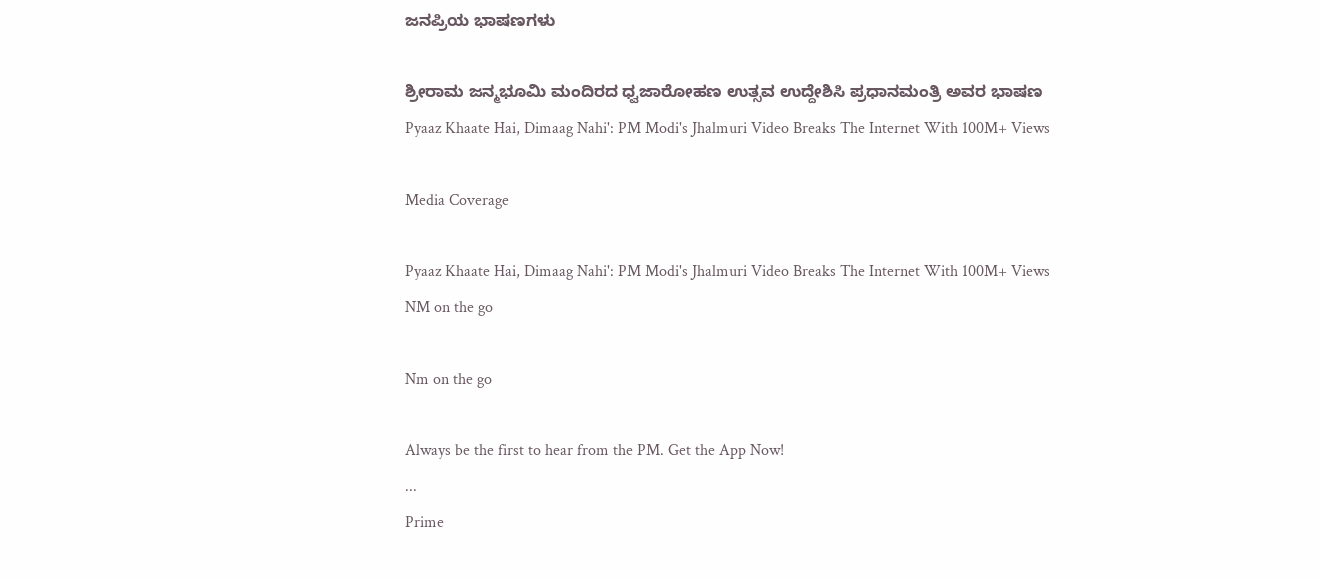ಜನಪ್ರಿಯ ಭಾಷಣಗಳು

ಶ್ರೀರಾಮ ಜನ್ಮಭೂಮಿ ಮಂದಿರದ ಧ್ವಜಾರೋಹಣ ಉತ್ಸವ ಉದ್ದೇಶಿಸಿ ಪ್ರಧಾನಮಂತ್ರಿ ಅವರ ಭಾಷಣ
Pyaaz Khaate Hai, Dimaag Nahi': PM Modi's Jhalmuri Video Breaks The Internet With 100M+ Views

Media Coverage

Pyaaz Khaate Hai, Dimaag Nahi': PM Modi's Jhalmuri Video Breaks The Internet With 100M+ Views
NM on the go

Nm on the go

Always be the first to hear from the PM. Get the App Now!
...
Prime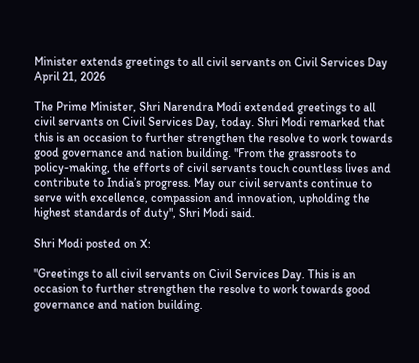Minister extends greetings to all civil servants on Civil Services Day
April 21, 2026

The Prime Minister, Shri Narendra Modi extended greetings to all civil servants on Civil Services Day, today. Shri Modi remarked that this is an occasion to further strengthen the resolve to work towards good governance and nation building. "From the grassroots to policy-making, the efforts of civil servants touch countless lives and contribute to India’s progress. May our civil servants continue to serve with excellence, compassion and innovation, upholding the highest standards of duty", Shri Modi said.

Shri Modi posted on X:

"Greetings to all civil servants on Civil Services Day. This is an occasion to further strengthen the resolve to work towards good governance and nation building.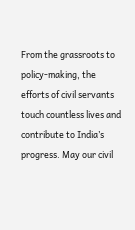From the grassroots to policy-making, the efforts of civil servants touch countless lives and contribute to India’s progress. May our civil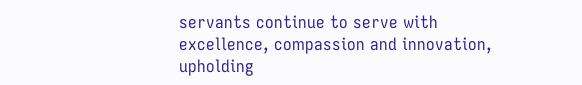servants continue to serve with excellence, compassion and innovation, upholding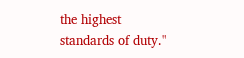the highest standards of duty."